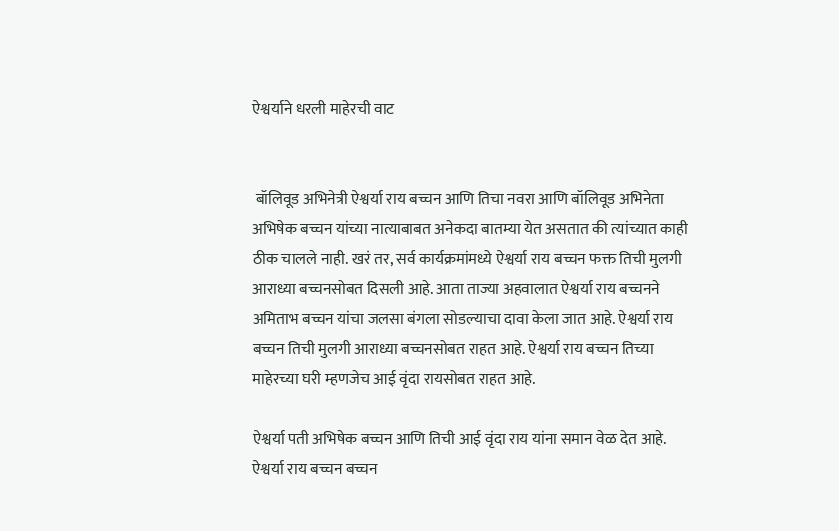ऐश्वर्याने धरली माहेरची वाट


 बॉलिवूड अभिनेत्री ऐश्वर्या राय बच्चन आणि तिचा नवरा आणि बॉलिवूड अभिनेता अभिषेक बच्चन यांच्या नात्याबाबत अनेकदा बातम्या येत असतात की त्यांच्यात काही ठीक चालले नाही. खरं तर, सर्व कार्यक्रमांमध्ये ऐश्वर्या राय बच्चन फक्त तिची मुलगी आराध्या बच्चनसोबत दिसली आहे. आता ताज्या अहवालात ऐश्वर्या राय बच्चनने अमिताभ बच्चन यांचा जलसा बंगला सोडल्याचा दावा केला जात आहे. ऐश्वर्या राय बच्चन तिची मुलगी आराध्या बच्चनसोबत राहत आहे. ऐश्वर्या राय बच्चन तिच्या माहेरच्या घरी म्हणजेच आई वृंदा रायसोबत राहत आहे.

ऐश्वर्या पती अभिषेक बच्चन आणि तिची आई वृंदा राय यांना समान वेळ देत आहे. ऐश्वर्या राय बच्चन बच्चन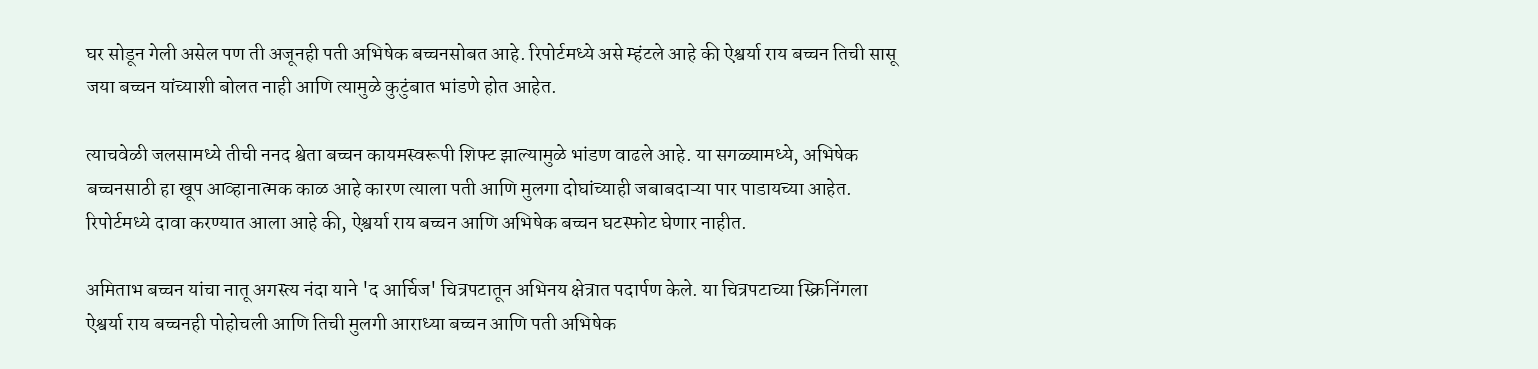घर सोडून गेली असेल पण ती अजूनही पती अभिषेक बच्चनसोबत आहे. रिपोर्टमध्ये असे म्हंटले आहे की ऐश्वर्या राय बच्चन तिची सासू जया बच्चन यांच्याशी बोलत नाही आणि त्यामुळे कुटुंबात भांडणे होत आहेत.

त्याचवेळी जलसामध्ये तीची ननद श्वेता बच्चन कायमस्वरूपी शिफ्ट झाल्यामुळे भांडण वाढले आहे. या सगळ्यामध्ये, अभिषेक बच्चनसाठी हा खूप आव्हानात्मक काळ आहे कारण त्याला पती आणि मुलगा दोघांच्याही जबाबदाऱ्या पार पाडायच्या आहेत. रिपोर्टमध्ये दावा करण्यात आला आहे की, ऐश्वर्या राय बच्चन आणि अभिषेक बच्चन घटस्फोट घेणार नाहीत.

अमिताभ बच्चन यांचा नातू अगस्त्य नंदा याने 'द आर्चिज' चित्रपटातून अभिनय क्षेत्रात पदार्पण केले. या चित्रपटाच्या स्क्रिनिंगला ऐश्वर्या राय बच्चनही पोहोचली आणि तिची मुलगी आराध्या बच्चन आणि पती अभिषेक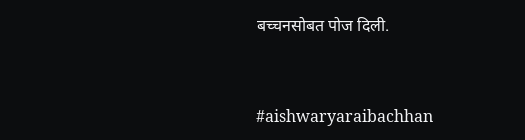बच्चनसोबत पोज दिली.


#aishwaryaraibachhan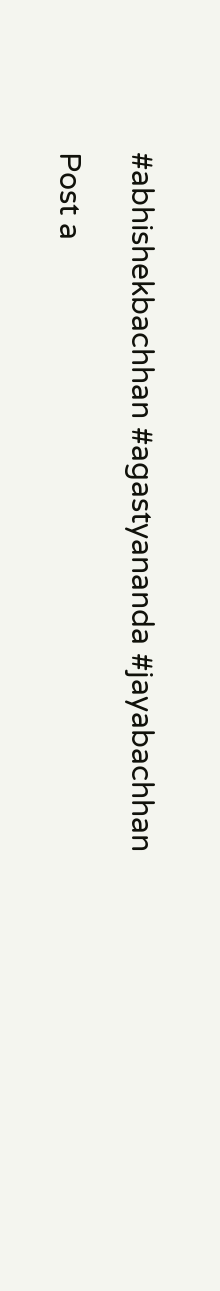#abhishekbachhan #agastyananda #jayabachhan

Post a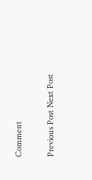Comment

Previous Post Next Post